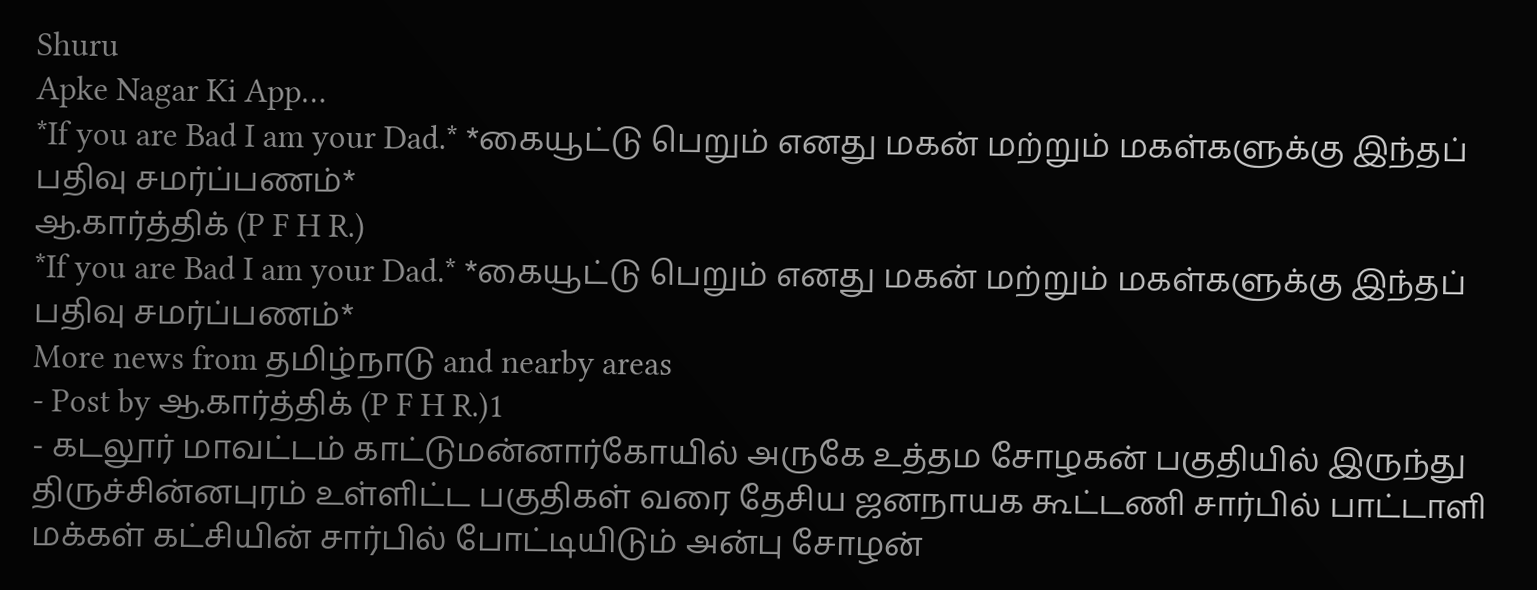Shuru
Apke Nagar Ki App…
*If you are Bad I am your Dad.* *கையூட்டு பெறும் எனது மகன் மற்றும் மகள்களுக்கு இந்தப் பதிவு சமர்ப்பணம்*
ஆ.கார்த்திக் (P F H R.)
*If you are Bad I am your Dad.* *கையூட்டு பெறும் எனது மகன் மற்றும் மகள்களுக்கு இந்தப் பதிவு சமர்ப்பணம்*
More news from தமிழ்நாடு and nearby areas
- Post by ஆ.கார்த்திக் (P F H R.)1
- கடலூர் மாவட்டம் காட்டுமன்னார்கோயில் அருகே உத்தம சோழகன் பகுதியில் இருந்து திருச்சின்னபுரம் உள்ளிட்ட பகுதிகள் வரை தேசிய ஜனநாயக கூட்டணி சார்பில் பாட்டாளி மக்கள் கட்சியின் சார்பில் போட்டியிடும் அன்பு சோழன்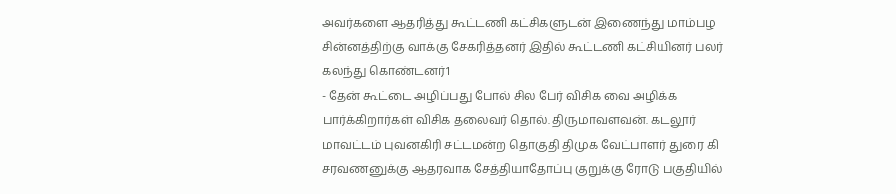அவர்களை ஆதரித்து கூட்டணி கட்சிகளுடன் இணைந்து மாம்பழ சின்னத்திற்கு வாக்கு சேகரித்தனர் இதில் கூட்டணி கட்சியினர் பலர் கலந்து கொண்டனர்1
- தேன் கூட்டை அழிப்பது போல் சில பேர் விசிக வை அழிக்க பார்க்கிறார்கள் விசிக தலைவர் தொல். திருமாவளவன். கடலூர் மாவட்டம் புவனகிரி சட்டமன்ற தொகுதி திமுக வேட்பாளர் துரை கி சரவணனுக்கு ஆதரவாக சேத்தியாதோப்பு குறுக்கு ரோடு பகுதியில்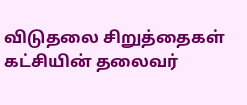விடுதலை சிறுத்தைகள் கட்சியின் தலைவர்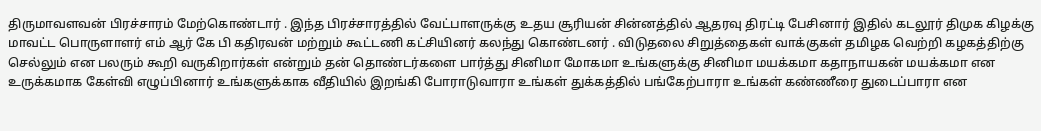திருமாவளவன் பிரச்சாரம் மேற்கொண்டார் . இந்த பிரச்சாரத்தில் வேட்பாளருக்கு உதய சூரியன் சின்னத்தில் ஆதரவு திரட்டி பேசினார் இதில் கடலூர் திமுக கிழக்கு மாவட்ட பொருளாளர் எம் ஆர் கே பி கதிரவன் மற்றும் கூட்டணி கட்சியினர் கலந்து கொண்டனர் . விடுதலை சிறுத்தைகள் வாக்குகள் தமிழக வெற்றி கழகத்திற்கு செல்லும் என பலரும் கூறி வருகிறார்கள் என்றும் தன் தொண்டர்களை பார்த்து சினிமா மோகமா உங்களுக்கு சினிமா மயக்கமா கதாநாயகன் மயக்கமா என உருக்கமாக கேள்வி எழுப்பினார் உங்களுக்காக வீதியில் இறங்கி போராடுவாரா உங்கள் துக்கத்தில் பங்கேற்பாரா உங்கள் கண்ணீரை துடைப்பாரா என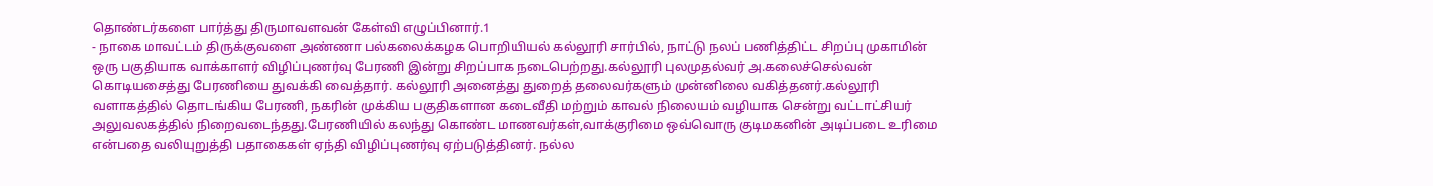தொண்டர்களை பார்த்து திருமாவளவன் கேள்வி எழுப்பினார்.1
- நாகை மாவட்டம் திருக்குவளை அண்ணா பல்கலைக்கழக பொறியியல் கல்லூரி சார்பில், நாட்டு நலப் பணித்திட்ட சிறப்பு முகாமின் ஒரு பகுதியாக வாக்காளர் விழிப்புணர்வு பேரணி இன்று சிறப்பாக நடைபெற்றது.கல்லூரி புலமுதல்வர் அ.கலைச்செல்வன் கொடியசைத்து பேரணியை துவக்கி வைத்தார். கல்லூரி அனைத்து துறைத் தலைவர்களும் முன்னிலை வகித்தனர்.கல்லூரி வளாகத்தில் தொடங்கிய பேரணி, நகரின் முக்கிய பகுதிகளான கடைவீதி மற்றும் காவல் நிலையம் வழியாக சென்று வட்டாட்சியர் அலுவலகத்தில் நிறைவடைந்தது.பேரணியில் கலந்து கொண்ட மாணவர்கள்,வாக்குரிமை ஒவ்வொரு குடிமகனின் அடிப்படை உரிமை என்பதை வலியுறுத்தி பதாகைகள் ஏந்தி விழிப்புணர்வு ஏற்படுத்தினர். நல்ல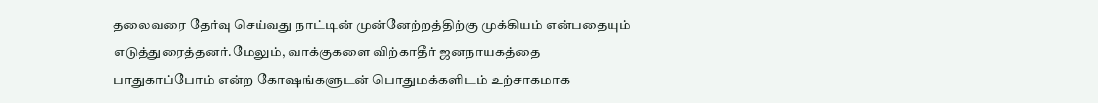தலைவரை தேர்வு செய்வது நாட்டின் முன்னேற்றத்திற்கு முக்கியம் என்பதையும் எடுத்துரைத்தனர்.மேலும், வாக்குகளை விற்காதீர் ஜனநாயகத்தை பாதுகாப்போம் என்ற கோஷங்களுடன் பொதுமக்களிடம் உற்சாகமாக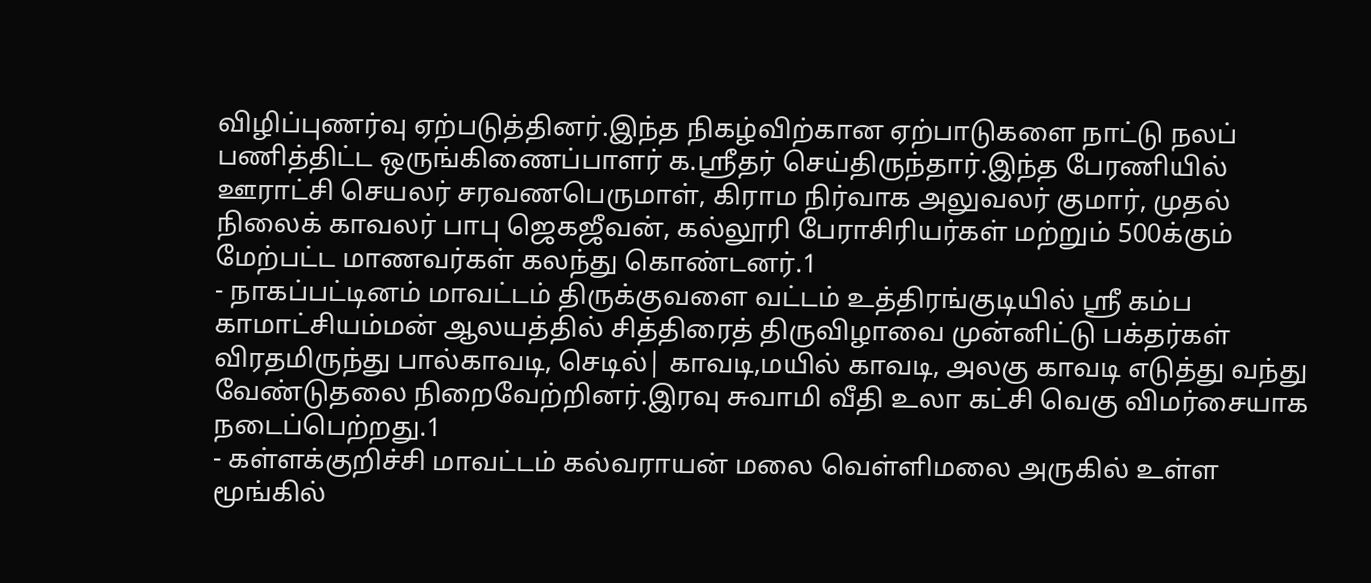விழிப்புணர்வு ஏற்படுத்தினர்.இந்த நிகழ்விற்கான ஏற்பாடுகளை நாட்டு நலப் பணித்திட்ட ஒருங்கிணைப்பாளர் க.ஸ்ரீதர் செய்திருந்தார்.இந்த பேரணியில் ஊராட்சி செயலர் சரவணபெருமாள், கிராம நிர்வாக அலுவலர் குமார், முதல் நிலைக் காவலர் பாபு ஜெகஜீவன், கல்லூரி பேராசிரியர்கள் மற்றும் 500க்கும் மேற்பட்ட மாணவர்கள் கலந்து கொண்டனர்.1
- நாகப்பட்டினம் மாவட்டம் திருக்குவளை வட்டம் உத்திரங்குடியில் ஸ்ரீ கம்ப காமாட்சியம்மன் ஆலயத்தில் சித்திரைத் திருவிழாவை முன்னிட்டு பக்தர்கள் விரதமிருந்து பால்காவடி, செடில்| காவடி,மயில் காவடி, அலகு காவடி எடுத்து வந்து வேண்டுதலை நிறைவேற்றினர்.இரவு சுவாமி வீதி உலா கட்சி வெகு விமர்சையாக நடைப்பெற்றது.1
- கள்ளக்குறிச்சி மாவட்டம் கல்வராயன் மலை வெள்ளிமலை அருகில் உள்ள மூங்கில்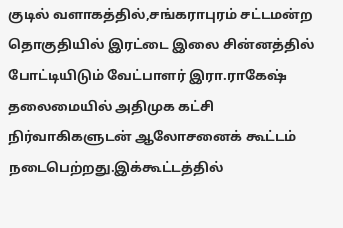குடில் வளாகத்தில்,சங்கராபுரம் சட்டமன்ற தொகுதியில் இரட்டை இலை சின்னத்தில் போட்டியிடும் வேட்பாளர் இரா.ராகேஷ் தலைமையில் அதிமுக கட்சி நிர்வாகிகளுடன் ஆலோசனைக் கூட்டம் நடைபெற்றது.இக்கூட்டத்தில்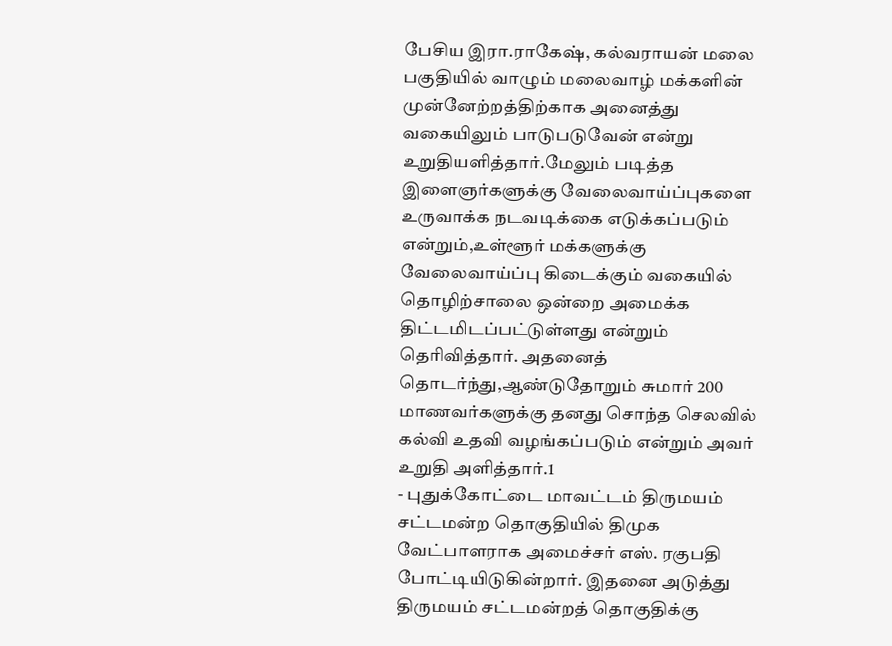பேசிய இரா.ராகேஷ், கல்வராயன் மலை பகுதியில் வாழும் மலைவாழ் மக்களின் முன்னேற்றத்திற்காக அனைத்து வகையிலும் பாடுபடுவேன் என்று உறுதியளித்தார்.மேலும் படித்த இளைஞர்களுக்கு வேலைவாய்ப்புகளை உருவாக்க நடவடிக்கை எடுக்கப்படும் என்றும்,உள்ளூர் மக்களுக்கு வேலைவாய்ப்பு கிடைக்கும் வகையில் தொழிற்சாலை ஒன்றை அமைக்க திட்டமிடப்பட்டுள்ளது என்றும் தெரிவித்தார். அதனைத் தொடர்ந்து,ஆண்டுதோறும் சுமார் 200 மாணவர்களுக்கு தனது சொந்த செலவில் கல்வி உதவி வழங்கப்படும் என்றும் அவர் உறுதி அளித்தார்.1
- புதுக்கோட்டை மாவட்டம் திருமயம் சட்டமன்ற தொகுதியில் திமுக வேட்பாளராக அமைச்சர் எஸ். ரகுபதி போட்டியிடுகின்றார். இதனை அடுத்து திருமயம் சட்டமன்றத் தொகுதிக்கு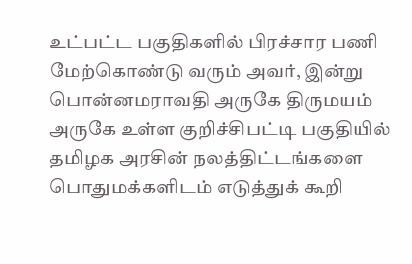உட்பட்ட பகுதிகளில் பிரச்சார பணி மேற்கொண்டு வரும் அவர், இன்று பொன்னமராவதி அருகே திருமயம் அருகே உள்ள குறிச்சிபட்டி பகுதியில் தமிழக அரசின் நலத்திட்டங்களை பொதுமக்களிடம் எடுத்துக் கூறி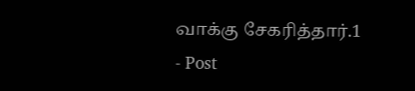வாக்கு சேகரித்தார்.1
- Post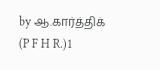by ஆ.கார்த்திக் (P F H R.)1